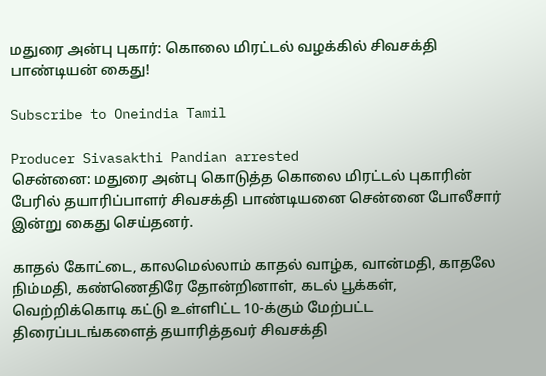மதுரை அன்பு புகார்: கொலை மிரட்டல் வழக்கில் சிவசக்தி பாண்டியன் கைது!

Subscribe to Oneindia Tamil

Producer Sivasakthi Pandian arrested
சென்னை: மதுரை அன்பு கொடுத்த கொலை மிரட்டல் புகாரின் பேரில் தயாரிப்பாளர் சிவசக்தி பாண்டியனை சென்னை போலீசார் இன்று கைது செய்தனர்.

காதல் கோட்டை, காலமெல்லாம் காதல் வாழ்க, வான்மதி, காதலே நிம்மதி, கண்ணெதிரே தோன்றினாள், கடல் பூக்கள், வெற்றிக்கொடி கட்டு உள்ளிட்ட 10-க்கும் மேற்பட்ட திரைப்படங்களைத் தயாரித்தவர் சிவசக்தி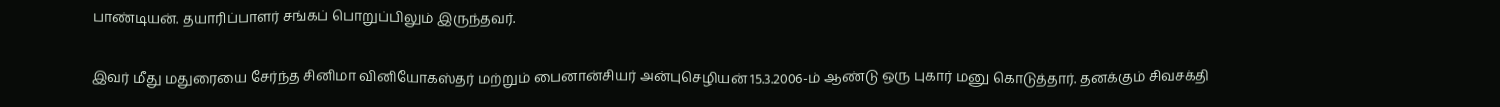பாண்டியன். தயாரிப்பாளர் சங்கப் பொறுப்பிலும் இருந்தவர்.

இவர் மீது மதுரையை சேர்ந்த சினிமா வினியோகஸ்தர் மற்றும் பைனான்சியர் அன்புசெழியன் 15.3.2006-ம் ஆண்டு ஒரு புகார் மனு கொடுத்தார். தனக்கும் சிவசக்தி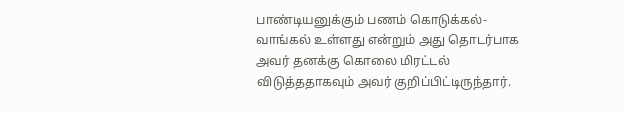பாண்டியனுக்கும் பணம் கொடுக்கல்-வாங்கல் உள்ளது என்றும் அது தொடர்பாக அவர் தனக்கு கொலை மிரட்டல் விடுத்ததாகவும் அவர் குறிப்பிட்டிருந்தார்.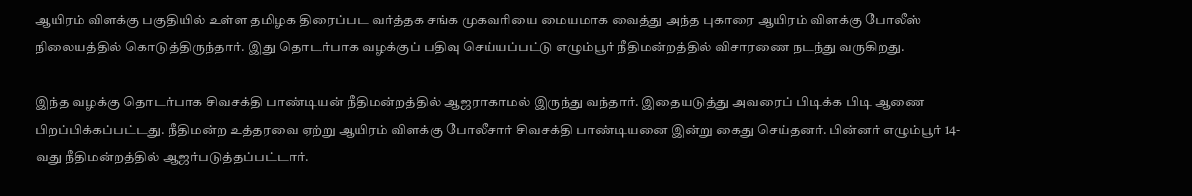ஆயிரம் விளக்கு பகுதியில் உள்ள தமிழக திரைப்பட வர்த்தக சங்க முகவரியை மையமாக வைத்து அந்த புகாரை ஆயிரம் விளக்கு போலீஸ் நிலையத்தில் கொடுத்திருந்தார். இது தொடர்பாக வழக்குப் பதிவு செய்யப்பட்டு எழும்பூர் நீதிமன்றத்தில் விசாரணை நடந்து வருகிறது.

இந்த வழக்கு தொடர்பாக சிவசக்தி பாண்டியன் நீதிமன்றத்தில் ஆஜராகாமல் இருந்து வந்தார். இதையடுத்து அவரைப் பிடிக்க பிடி ஆணை பிறப்பிக்கப்பட்டது. நீதிமன்ற உத்தரவை ஏற்று ஆயிரம் விளக்கு போலீசார் சிவசக்தி பாண்டியனை இன்று கைது செய்தனர். பின்னர் எழும்பூர் 14-வது நீதிமன்றத்தில் ஆஜர்படுத்தப்பட்டார்.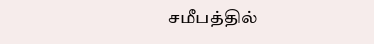சமீபத்தில்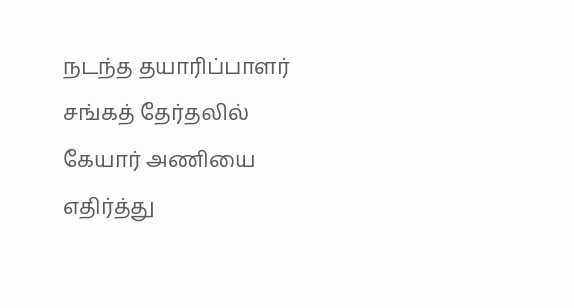நடந்த தயாரிப்பாளர் சங்கத் தேர்தலில் கேயார் அணியை எதிர்த்து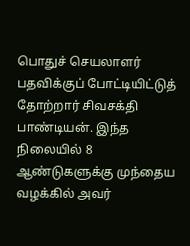பொதுச் செயலாளர் பதவிக்குப் போட்டியிட்டுத் தோற்றார் சிவசக்தி பாண்டியன். இந்த நிலையில் 8 ஆண்டுகளுக்கு முந்தைய வழக்கில் அவர்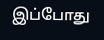இப்போது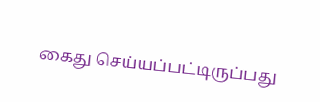கைது செய்யப்பட்டிருப்பது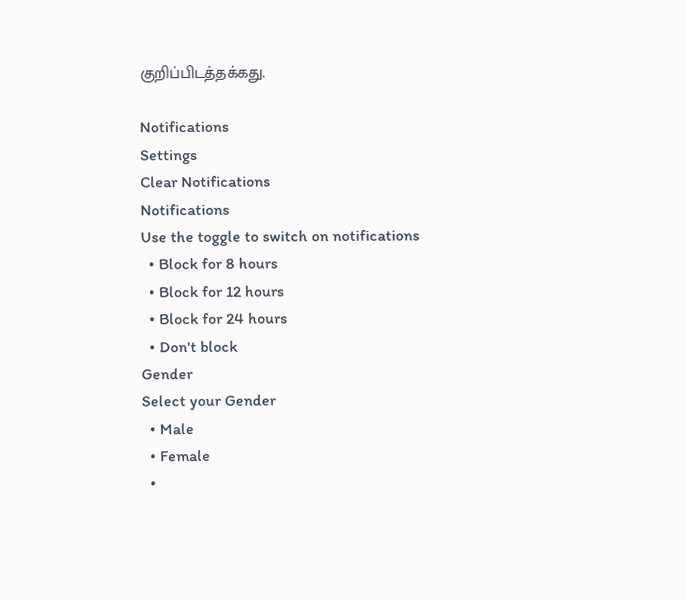குறிப்பிடத்தக்கது.

Notifications
Settings
Clear Notifications
Notifications
Use the toggle to switch on notifications
  • Block for 8 hours
  • Block for 12 hours
  • Block for 24 hours
  • Don't block
Gender
Select your Gender
  • Male
  • Female
  •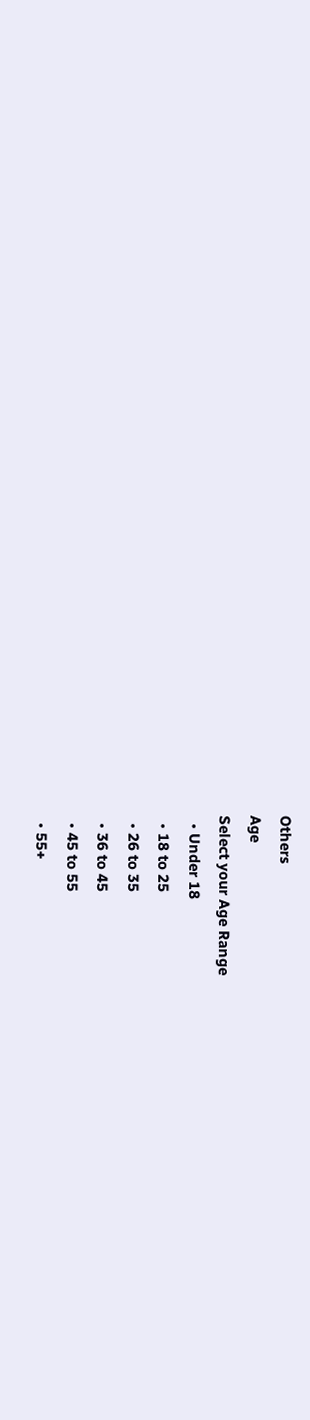Others
Age
Select your Age Range
  • Under 18
  • 18 to 25
  • 26 to 35
  • 36 to 45
  • 45 to 55
  • 55+